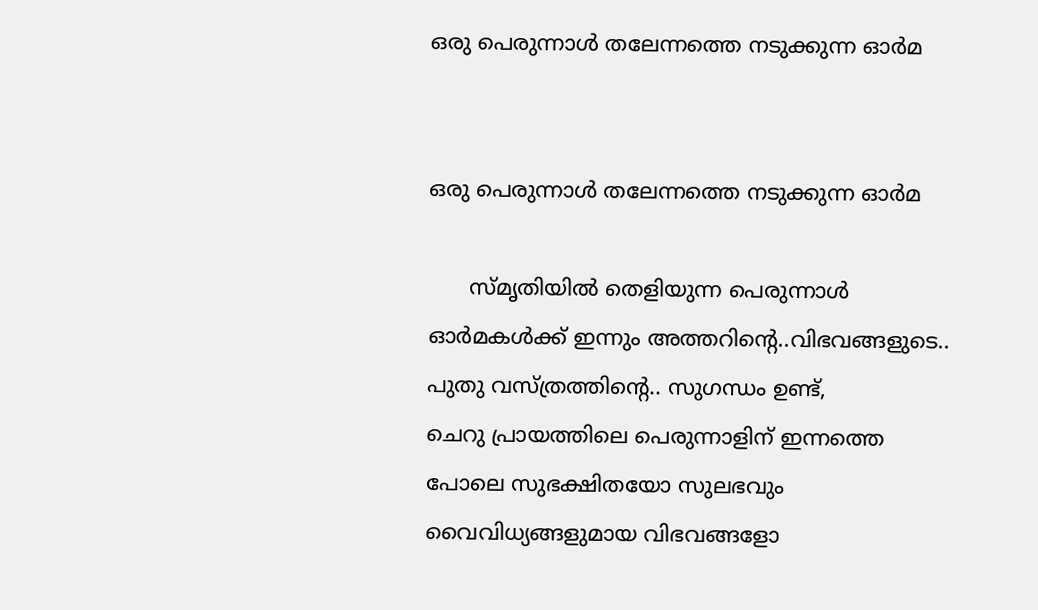ഒരു പെരുന്നാൾ തലേന്നത്തെ നടുക്കുന്ന ഓർമ


ഒരു പെരുന്നാൾ തലേന്നത്തെ നടുക്കുന്ന ഓർമ

      സ്‌മൃതിയിൽ തെളിയുന്ന പെരുന്നാൾ ഓർമകൾക്ക് ഇന്നും അത്തറിന്റെ..വിഭവങ്ങളുടെ..  പുതു വസ്ത്രത്തിന്റെ.. സുഗന്ധം ഉണ്ട്,
ചെറു പ്രായത്തിലെ പെരുന്നാളിന് ഇന്നത്തെ പോലെ സുഭക്ഷിതയോ സുലഭവും വൈവിധ്യങ്ങളുമായ വിഭവങ്ങളോ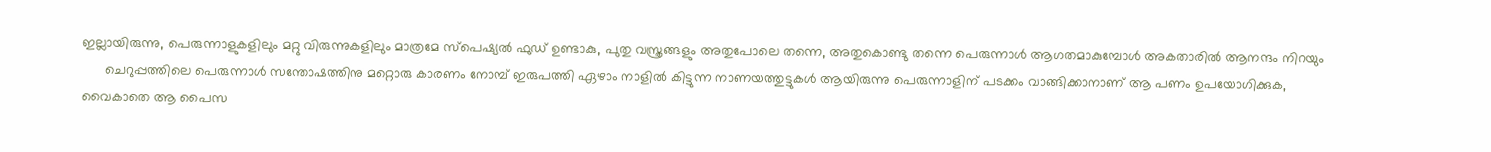ഇല്ലായിരുന്നു, പെരുന്നാളുകളിലും മറ്റു വിരുന്നുകളിലും മാത്രമേ സ്പെഷ്യൽ ഫുഡ് ഉണ്ടാകു, പുതു വസ്ത്രങ്ങളും അതുപോലെ തന്നെ, അതുകൊണ്ടു തന്നെ പെരുന്നാൾ ആഗതമാകുമ്പോൾ അകതാരിൽ ആനന്ദം നിറയും
      ചെറുപ്പത്തിലെ പെരുന്നാൾ സന്തോഷത്തിനു മറ്റൊരു കാരണം നോമ്പ് ഇരുപത്തി ഏഴാം നാളിൽ കിട്ടുന്ന നാണയത്തുട്ടുകൾ ആയിരുന്നു പെരുന്നാളിന് പടക്കം വാങ്ങിക്കാനാണ് ആ പണം ഉപയോഗിക്കുക, വൈകാതെ ആ പൈസ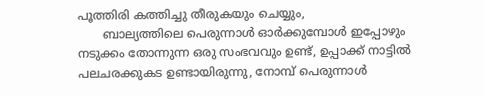പൂത്തിരി കത്തിച്ചു തീരുകയും ചെയ്യും,
       ബാല്യത്തിലെ പെരുന്നാൾ ഓർക്കുമ്പോൾ ഇപ്പോഴും നടുക്കം തോന്നുന്ന ഒരു സംഭവവും ഉണ്ട്, ഉപ്പാക്ക് നാട്ടിൽ പലചരക്കുകട ഉണ്ടായിരുന്നു, നോമ്പ് പെരുന്നാൾ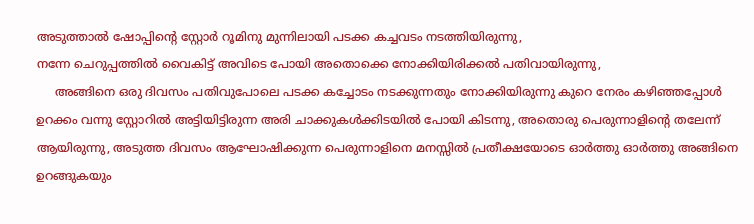അടുത്താൽ ഷോപ്പിന്റെ സ്റ്റോർ റൂമിനു മുന്നിലായി പടക്ക കച്ചവടം നടത്തിയിരുന്നു,
നന്നേ ചെറുപ്പത്തിൽ വൈകിട്ട് അവിടെ പോയി അതൊക്കെ നോക്കിയിരിക്കൽ പതിവായിരുന്നു,
     അങ്ങിനെ ഒരു ദിവസം പതിവുപോലെ പടക്ക കച്ചോടം നടക്കുന്നതും നോക്കിയിരുന്നു കുറെ നേരം കഴിഞ്ഞപ്പോൾ ഉറക്കം വന്നു സ്റ്റോറിൽ അട്ടിയിട്ടിരുന്ന അരി ചാക്കുകൾക്കിടയിൽ പോയി കിടന്നു, അതൊരു പെരുന്നാളിന്റെ തലേന്ന് ആയിരുന്നു, അടുത്ത ദിവസം ആഘോഷിക്കുന്ന പെരുന്നാളിനെ മനസ്സിൽ പ്രതീക്ഷയോടെ ഓർത്തു ഓർത്തു അങ്ങിനെ ഉറങ്ങുകയും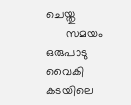ചെയ്തു
      സമയം ഒരുപാടു വൈകി കടയിലെ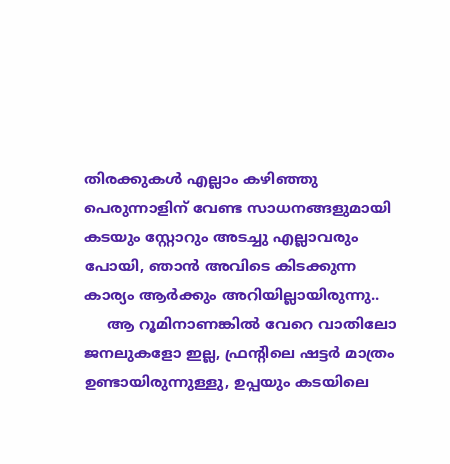തിരക്കുകൾ എല്ലാം കഴിഞ്ഞു പെരുന്നാളിന് വേണ്ട സാധനങ്ങളുമായി കടയും സ്റ്റോറും അടച്ചു എല്ലാവരും പോയി, ഞാൻ അവിടെ കിടക്കുന്ന കാര്യം ആർക്കും അറിയില്ലായിരുന്നു..
     ആ റൂമിനാണങ്കിൽ വേറെ വാതിലോ ജനലുകളോ ഇല്ല, ഫ്രന്റിലെ ഷട്ടർ മാത്രം ഉണ്ടായിരുന്നുള്ളു, ഉപ്പയും കടയിലെ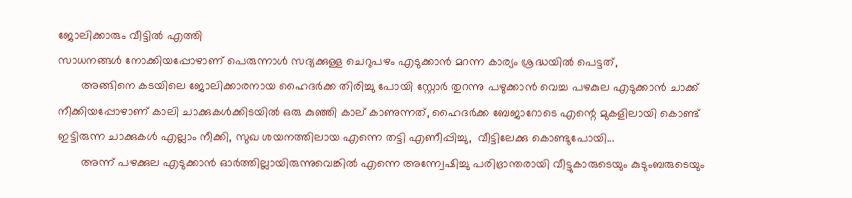ജോലിക്കാരും വീട്ടിൽ എത്തി
സാധനങ്ങൾ നോക്കിയപ്പോഴാണ് പെരുന്നാൾ സദ്യക്കുള്ള ചെറുപഴം എടുക്കാൻ മറന്ന കാര്യം ശ്രദ്ധയിൽ പെട്ടത്,
       അങ്ങിനെ കടയിലെ ജോലിക്കാരനായ ഹൈദർക്ക തിരിച്ചു പോയി സ്റ്റോർ തുറന്നു പഴുക്കാൻ വെച്ച പഴകുല എടുക്കാൻ ചാക്ക് നീക്കിയപ്പോഴാണ് കാലി ചാക്കുകൾക്കിടയിൽ ഒരു കുഞ്ഞി കാല് കാണുന്നത്, ഹൈദർക്ക ബേജാറോടെ എന്റെ മുകളിലായി കൊണ്ട് ഇട്ടിരുന്ന ചാക്കുകൾ എല്ലാം നീക്കി, സുഖ ശയനത്തിലായ എന്നെ തട്ടി എണീപ്പിച്ചു,  വീട്ടിലേക്കു കൊണ്ടുപോയി...
       അന്ന് പഴക്കുല എടുക്കാൻ ഓർത്തില്ലായിരുന്നുവെങ്കിൽ എന്നെ അന്ന്വേഷിച്ചു പരിഭ്രാന്തരായി വീട്ടുകാരുടെയും കുടുംബരുടെയും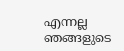എന്നല്ല ഞങ്ങളുടെ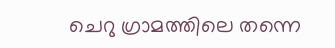ചെറു ഗ്രാമത്തിലെ തന്നെ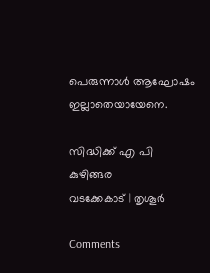പെരുന്നാൾ ആഘോഷം ഇല്ലാതെയായേനെ.

സിദ്ധിക്ക് എ പി കുഴിങ്ങര
വടക്കേകാട് | തൃശൂർ

Comments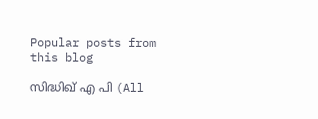Popular posts from this blog

സിദ്ധിഖ് എ പി (All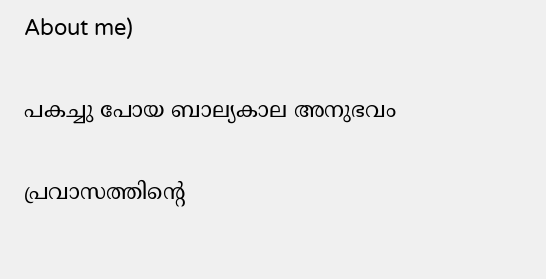About me)

പകച്ചു പോയ ബാല്യകാല അനുഭവം

പ്രവാസത്തിന്റെ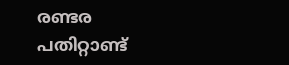രണ്ടര പതിറ്റാണ്ട്